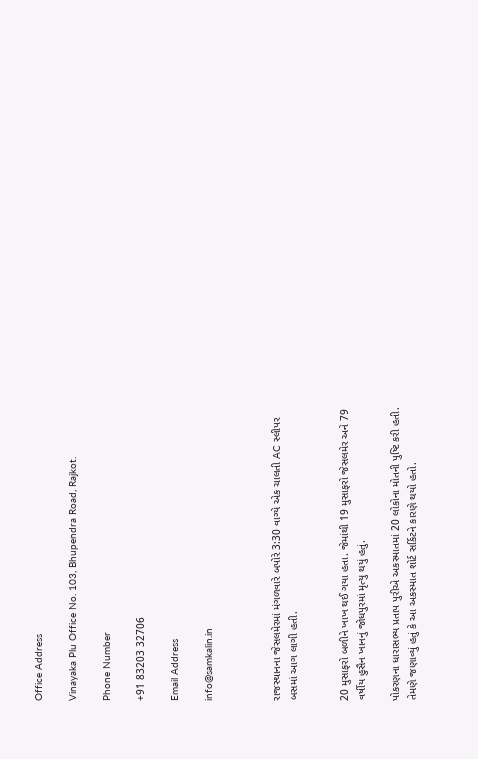Office Address

Vinayaka Plu Office No. 103, Bhupendra Road, Rajkot.

Phone Number

+91 83203 32706

Email Address

info@samkalin.in



રાજસ્થાનના જેસલમેરમાં મંગળવારે બપોરે 3:30 વાગ્યે એક ચાલતી AC સ્લીપર બસમાં આગ લાગી હતી.


20 મુસાફરો બળીને ખાખ થઈ ગયા હતા. જેમાંથી 19 મુસાફરો જેસલમેર અને 79 વર્ષીય હુસૈન ખાનનું જોધપુરમાં મૃત્યુ થયું હતું.

પોકરણના ધારાસભ્ય પ્રતાપ પુરીએ અકસ્માતમાં 20 લોકોના મોતની પુષ્ટિ કરી હતી. તેમણે જણાવ્યું હતું કે આ અકસ્માત શોર્ટ સર્કિટને કારણે થયો હતો.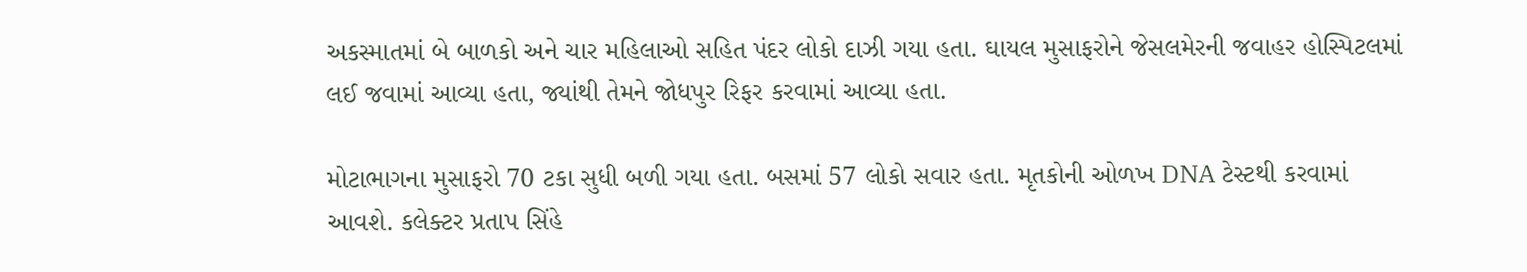અકસ્માતમાં બે બાળકો અને ચાર મહિલાઓ સહિત પંદર લોકો દાઝી ગયા હતા. ઘાયલ મુસાફરોને જેસલમેરની જવાહર હોસ્પિટલમાં લઈ જવામાં આવ્યા હતા, જ્યાંથી તેમને જોધપુર રિફર કરવામાં આવ્યા હતા.

મોટાભાગના મુસાફરો 70 ટકા સુધી બળી ગયા હતા. બસમાં 57 લોકો સવાર હતા. મૃતકોની ઓળખ DNA ટેસ્ટથી કરવામાં આવશે. કલેક્ટર પ્રતાપ સિંહે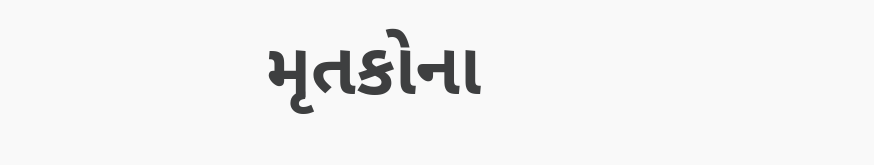મૃતકોના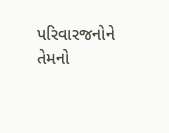પરિવારજનોને તેમનો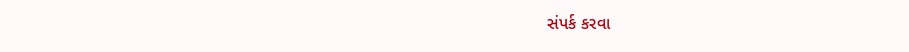સંપર્ક કરવા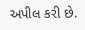અપીલ કરી છે.